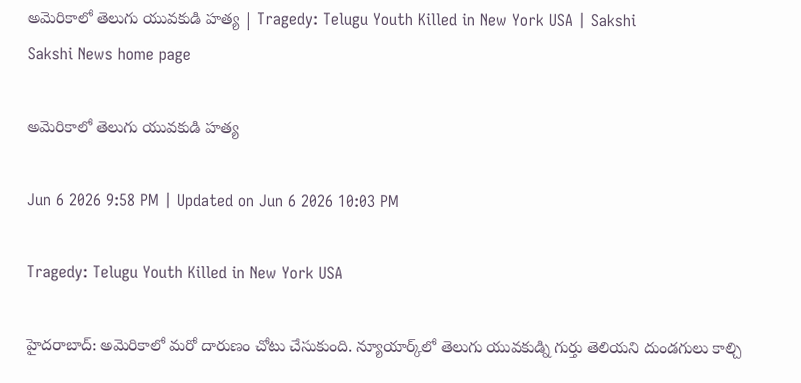అమెరికాలో తెలుగు యువకుడి హత్య | Tragedy: Telugu Youth Killed in New York USA | Sakshi
Sakshi News home page

అమెరికాలో తెలుగు యువకుడి హత్య

Jun 6 2026 9:58 PM | Updated on Jun 6 2026 10:03 PM

Tragedy: Telugu Youth Killed in New York USA

హైదరాబాద్‌: అమెరికాలో మరో దారుణం చోటు చేసుకుంది. న్యూయార్క్‌లో తెలుగు యువకుడ్ని గుర్తు తెలియని దుండగులు కాల్చి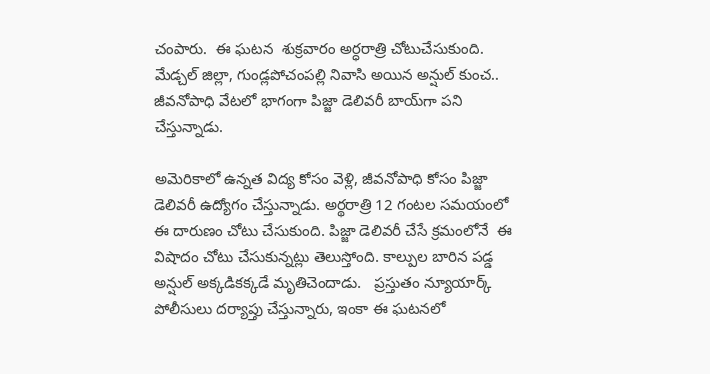చంపారు.  ఈ ఘటన  శుక్రవారం అర్ధరాత్రి చోటుచేసుకుంది. మేడ్చల్ జిల్లా, గుండ్లపోచంపల్లి నివాసి అయిన అన్షుల్ కుంచ.. జీవనోపాధి వేటలో భాగంగా పిజ్జా డెలివరీ బాయ్‌గా పని చేస్తున్నాడు.

అమెరికాలో ఉన్నత విద్య కోసం వెళ్లి, జీవనోపాధి కోసం పిజ్జా డెలివరీ ఉద్యోగం చేస్తున్నాడు. అర్థరాత్రి 12 గంటల సమయంలో ఈ దారుణం చోటు చేసుకుంది. పిజ్జా డెలివరీ చేసే క్రమంలోనే  ఈ విషాదం చోటు చేసుకున్నట్లు తెలుస్తోంది. కాల్పుల బారిన పడ్డ అన్షుల్‌ అక్కడికక్కడే మృతిచెందాడు.   ప్రస్తుతం న్యూయార్క్ పోలీసులు దర్యాప్తు చేస్తున్నారు, ఇంకా ఈ ఘటనలో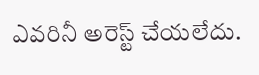ఎవరినీ అరెస్ట్ చేయలేదు.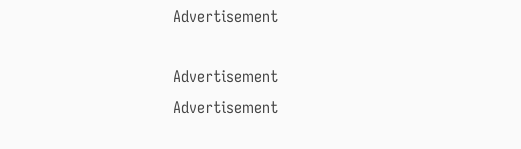Advertisement

Advertisement
Advertisement